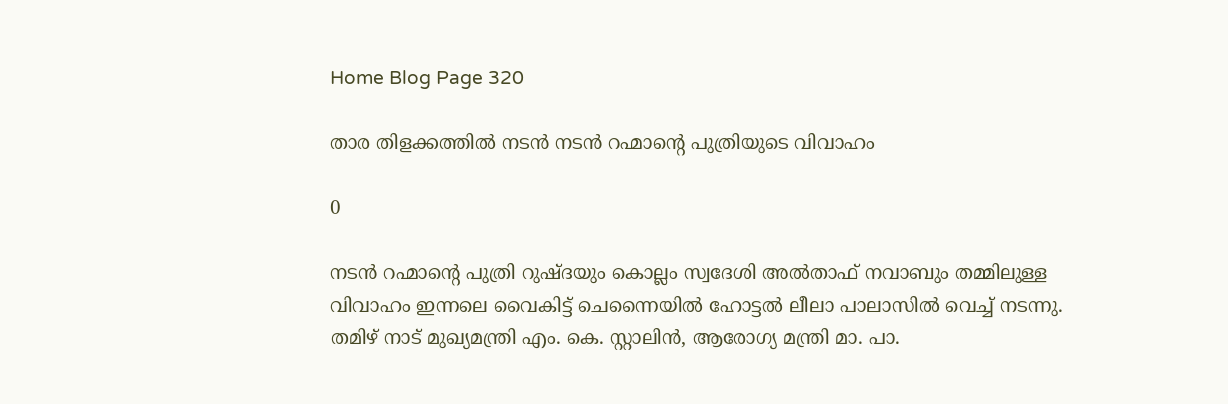Home Blog Page 320

താര തിളക്കത്തിൽ നടൻ നടൻ റഹ്മാൻ്റെ പുത്രിയുടെ വിവാഹം

0

നടൻ റഹ്മാൻ്റെ പുത്രി റുഷ്ദയും കൊല്ലം സ്വദേശി അൽതാഫ് നവാബും തമ്മിലുള്ള വിവാഹം ഇന്നലെ വൈകിട്ട് ചെന്നൈയിൽ ഹോട്ടൽ ലീലാ പാലാസിൽ വെച്ച് നടന്നു. തമിഴ് നാട് മുഖ്യമന്ത്രി എം. കെ. സ്റ്റാലിൻ, ആരോഗ്യ മന്ത്രി മാ. പാ.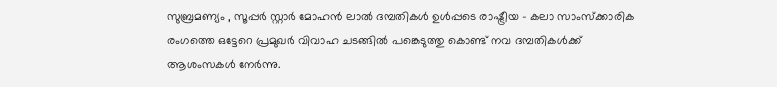സുബ്രമണ്യം , സൂപ്പർ സ്റ്റാർ മോഹൻ ലാൽ ദമ്പതികൾ ഉൾപ്പടെ രാഷ്ട്രീയ – കലാ സാംസ്ക്കാരിക രംഗത്തെ ഒട്ടേറെ പ്രമുഖർ വിവാഹ ചടങ്ങിൽ പങ്കെടുത്തു കൊണ്ട് നവ ദമ്പതികൾക്ക് ആശംസകൾ നേർന്നു.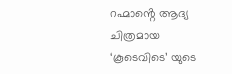റഹ്മാൻ്റെ ആദ്യ ചിത്രമായ ‘കൂടെവിടെ’ യുടെ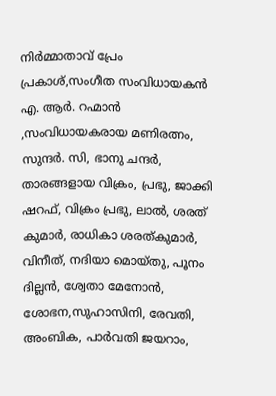നിർമ്മാതാവ് പ്രേം പ്രകാശ്,സംഗീത സംവിധായകൻ എ. ആർ. റഹ്മാൻ ,സംവിധായകരായ മണിരത്നം, സുന്ദർ. സി, ഭാനു ചന്ദർ, താരങ്ങളായ വിക്രം, പ്രഭു, ജാക്കി ഷറഫ്, വിക്രം പ്രഭു, ലാൽ, ശരത് കുമാർ, രാധികാ ശരത്കുമാർ, വിനീത്, നദിയാ മൊയ്തു, പൂനം ദില്ലൻ, ശ്വേതാ മേനോൻ, ശോഭന,സുഹാസിനി, രേവതി, അംബിക, പാർവതി ജയറാം,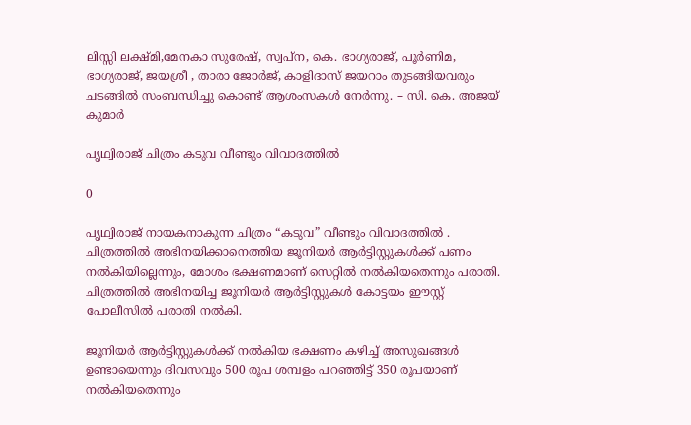ലിസ്സി ലക്ഷ്മി,മേനകാ സുരേഷ്, സ്വപ്ന, കെ. ഭാഗ്യരാജ്, പൂർണിമ, ഭാഗ്യരാജ്, ജയശ്രീ , താരാ ജോർജ്, കാളിദാസ് ജയറാം തുടങ്ങിയവരും ചടങ്ങിൽ സംബന്ധിച്ചു കൊണ്ട് ആശംസകൾ നേർന്നു. – സി. കെ. അജയ് കുമാർ

പൃഥ്വിരാജ് ചിത്രം കടുവ വീണ്ടും വിവാദത്തിൽ

0

പൃഥ്വിരാജ് നായകനാകുന്ന ചിത്രം “കടുവ” വീണ്ടും വിവാദത്തിൽ . ചിത്രത്തിൽ അഭിനയിക്കാനെത്തിയ ജൂനിയർ ആർട്ടിസ്റ്റുകൾക്ക് പണം നൽകിയില്ലെന്നും, മോശം ഭക്ഷണമാണ് സെറ്റിൽ നൽകിയതെന്നും പരാതി. ചിത്രത്തിൽ അഭിനയിച്ച ജൂനിയർ ആർട്ടിസ്റ്റുകൾ കോട്ടയം ഈസ്റ്റ് പോലീസിൽ പരാതി നൽകി.

ജൂനിയർ ആർട്ടിസ്റ്റുകൾക്ക് നൽകിയ ഭക്ഷണം കഴിച്ച് അസുഖങ്ങൾ ഉണ്ടായെന്നും ദിവസവും 500 രൂപ ശമ്പളം പറഞ്ഞിട്ട് 350 രൂപയാണ് നൽകിയതെന്നും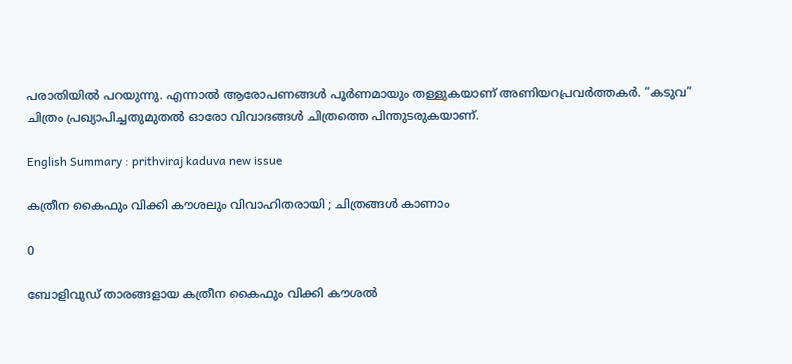പരാതിയിൽ പറയുന്നു. എന്നാൽ ആരോപണങ്ങൾ പൂർണമായും തള്ളുകയാണ് അണിയറപ്രവർത്തകർ. “കടുവ” ചിത്രം പ്രഖ്യാപിച്ചതുമുതൽ ഓരോ വിവാദങ്ങൾ ചിത്രത്തെ പിന്തുടരുകയാണ്.

English Summary : prithviraj kaduva new issue

കത്രീന കൈഫും വിക്കി കൗശലും വിവാഹിതരായി ; ചിത്രങ്ങൾ കാണാം

0

ബോളിവുഡ് താരങ്ങളായ കത്രീന കൈഫും വിക്കി കൗശൽ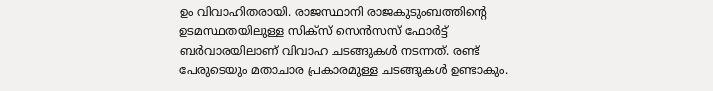ഉം വിവാഹിതരായി. രാജസ്ഥാനി രാജകുടുംബത്തിന്റെ ഉടമസ്ഥതയിലുള്ള സിക്സ് സെൻസസ് ഫോർട്ട്‌ ബർവാരയിലാണ് വിവാഹ ചടങ്ങുകൾ നടന്നത്. രണ്ട് പേരുടെയും മതാചാര പ്രകാരമുള്ള ചടങ്ങുകൾ ഉണ്ടാകും.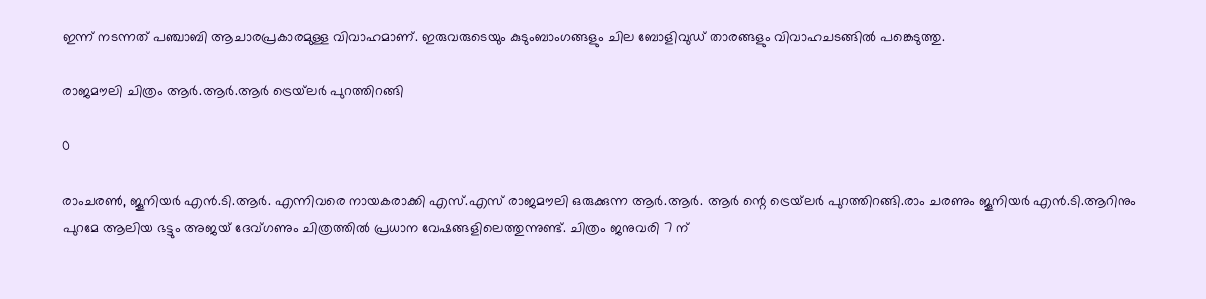ഇന്ന് നടന്നത് പഞ്ചാബി ആചാരപ്രകാരമുള്ള വിവാഹമാണ്. ഇരുവരുടെയും കുടുംബാംഗങ്ങളും ചില ബോളിവുഡ് താരങ്ങളും വിവാഹചടങ്ങിൽ പങ്കെടുത്തു.

രാജമൗലി ചിത്രം ആർ.ആർ.ആർ ട്രെയ്‌ലർ പുറത്തിറങ്ങി

0

രാംചരൺ, ജൂനിയർ എൻ.ടി.ആർ. എന്നിവരെ നായകരാക്കി എസ്.എസ് രാജമൗലി ഒരുക്കുന്ന ആർ.ആർ. ആർ ന്റെ ട്രെയ്‌ലർ പുറത്തിറങ്ങി.രാം ചരണും ജൂനിയർ എൻ.ടി.ആറിനും പുറമേ ആലിയ ഭട്ടും അജയ് ദേവ്ഗണും ചിത്രത്തിൽ പ്രധാന വേഷങ്ങളിലെത്തുന്നുണ്ട്. ചിത്രം ജനുവരി 7 ന്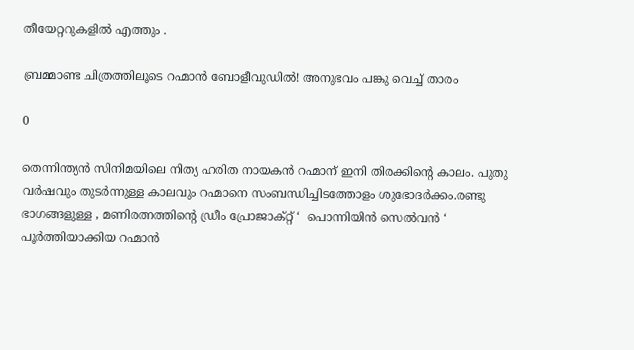തീയേറ്ററുകളിൽ എത്തും .

ബ്രമ്മാണ്ട ചിത്രത്തിലൂടെ റഹ്മാൻ ബോളീവുഡിൽ! അനുഭവം പങ്കു വെച്ച് താരം

0

തെന്നിന്ത്യൻ സിനിമയിലെ നിത്യ ഹരിത നായകൻ റഹ്മാന് ഇനി തിരക്കിൻ്റെ കാലം. പുതു വർഷവും തുടർന്നുള്ള കാലവും റഹ്മാനെ സംബന്ധിച്ചിടത്തോളം ശുഭോദർക്കം.രണ്ടു ഭാഗങ്ങളുള്ള , മണിരത്നത്തിൻ്റെ ഡ്രീം പ്രോജാക്റ്റ് ‘  പൊന്നിയിൻ സെൽവൻ ‘ പൂർത്തിയാക്കിയ റഹ്മാൻ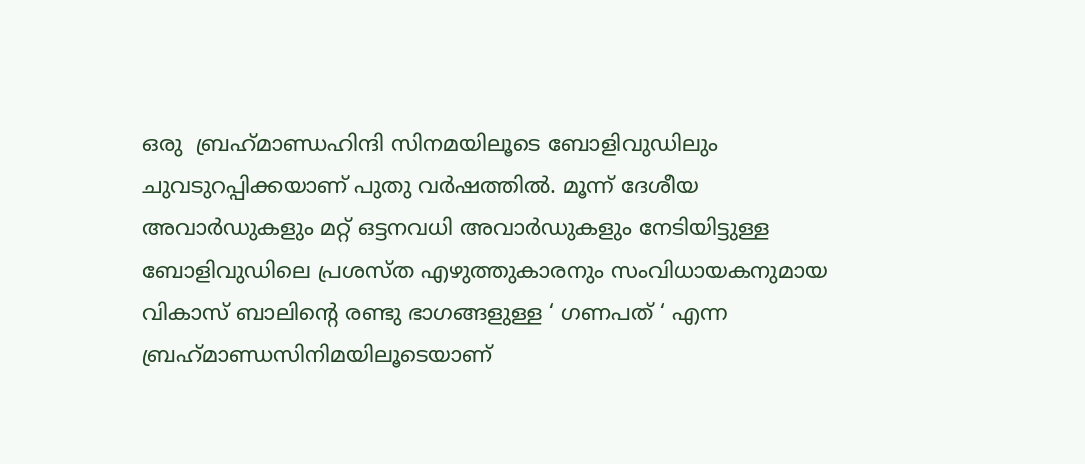ഒരു  ബ്രഹ്‌മാണ്ഡഹിന്ദി സിനമയിലൂടെ ബോളിവുഡിലും ചുവടുറപ്പിക്കയാണ് പുതു വർഷത്തിൽ. മൂന്ന് ദേശീയ അവാർഡുകളും മറ്റ് ഒട്ടനവധി അവാർഡുകളും നേടിയിട്ടുള്ള ബോളിവുഡിലെ പ്രശസ്ത എഴുത്തുകാരനും സംവിധായകനുമായ വികാസ് ബാലിൻ്റെ രണ്ടു ഭാഗങ്ങളുള്ള ‘ ഗണപത് ‘ എന്ന ബ്രഹ്‌മാണ്ഡസിനിമയിലൂടെയാണ്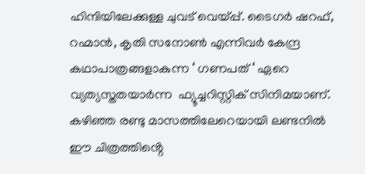ഹിന്ദിയിലേക്കുള്ള ചുവട് വെയ്പ്പ്. ടൈഗർ ഷറഫ്, റഹ്മാൻ, കൃതി സനോൺ എന്നിവർ കേന്ദ്ര കഥാപാത്രങ്ങളാകുന്ന ‘ ഗണപത് ‘ ഏറെ വ്യത്യസ്തതയാർന്ന  ഫ്യൂച്ചറിസ്റ്റിക് സിനിമയാണ്. കഴിഞ്ഞ രണ്ടു മാസത്തിലേറെയായി ലണ്ടനിൽ ഈ ചിത്രത്തിൻ്റെ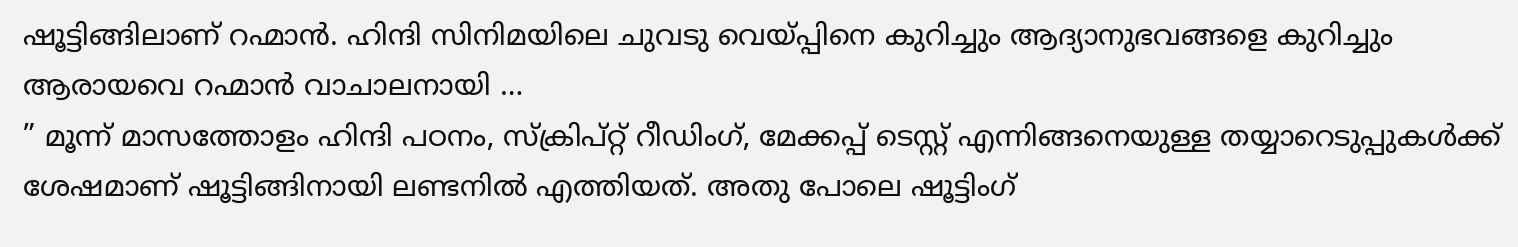ഷൂട്ടിങ്ങിലാണ് റഹ്മാൻ. ഹിന്ദി സിനിമയിലെ ചുവടു വെയ്പ്പിനെ കുറിച്ചും ആദ്യാനുഭവങ്ങളെ കുറിച്ചും ആരായവെ റഹ്മാൻ വാചാലനായി …
” മൂന്ന് മാസത്തോളം ഹിന്ദി പഠനം, സ്ക്രിപ്റ്റ് റീഡിംഗ്, മേക്കപ്പ് ടെസ്റ്റ് എന്നിങ്ങനെയുള്ള തയ്യാറെടുപ്പുകൾക്ക് ശേഷമാണ് ഷൂട്ടിങ്ങിനായി ലണ്ടനിൽ എത്തിയത്. അതു പോലെ ഷൂട്ടിംഗ്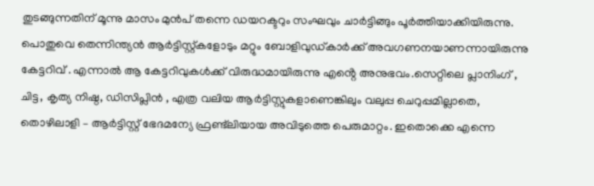തുടങ്ങുന്നതിന് മൂന്നു മാസം മുൻപ് തന്നെ ഡയറക്ടറും സംഘവും ചാർട്ടിങ്ങും പൂർത്തിയാക്കിയിരുന്നു. പൊതുവെ തെന്നിന്ത്യൻ ആർട്ടിസ്റ്റ്കളോടും മറ്റും ബോളിവുഡ്കാർക്ക് അവഗണനയാണന്നായിരുന്നു കേട്ടറിവ് . എന്നാൽ ആ കേട്ടറിവുകൾക്ക് വിരുദ്ധമായിരുന്നു എൻ്റെ അനുഭവം.സെറ്റിലെ പ്ലാനിംഗ് , ചിട്ട, കൃത്യ നിഷ്ഠ, ഡിസിപ്ലിൻ , എത്ര വലിയ ആർട്ടിസ്റ്റുകളാണെങ്കിലും വലുപ്പ ചെറുപ്പമില്ലാതെ, തൊഴിലാളി – ആർട്ടിസ്റ്റ് ഭേദമന്യേ ഫ്രണ്ട്‌ലിയായ അവിടുത്തെ പെരുമാറ്റം. ഇതൊക്കെ എന്നെ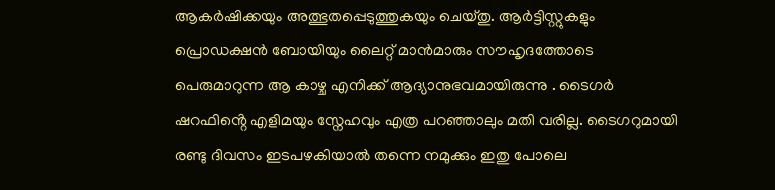ആകർഷിക്കയും അത്ഭുതപ്പെടുത്തുകയും ചെയ്തു. ആർട്ടിസ്റ്റുകളും പ്രൊഡക്ഷൻ ബോയിയും ലൈറ്റ് മാൻമാരും സൗഹൃദത്തോടെ പെരുമാറുന്ന ആ കാഴ്ച എനിക്ക് ആദ്യാനുഭവമായിരുന്നു . ടൈഗർ ഷറഫിൻ്റെ എളിമയും സ്നേഹവും എത്ര പറഞ്ഞാലും മതി വരില്ല. ടൈഗറുമായി രണ്ടു ദിവസം ഇടപഴകിയാൽ തന്നെ നമുക്കും ഇതു പോലെ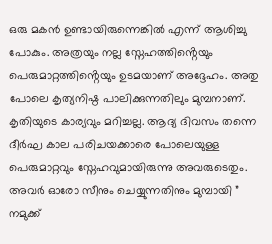ഒരു മകൻ ഉണ്ടായിരുന്നെങ്കിൽ എന്ന് ആശിച്ചു പോകും. അത്രയും നല്ല സ്നേഹത്തിൻ്റെയും പെരുമാറ്റത്തിൻ്റെയും ഉടമയാണ് അദ്ദേഹം. അതു പോലെ കൃത്യനിഷ്ഠ പാലിക്കുന്നതിലും മുമ്പനാണ്. കൃതിയുടെ കാര്യവും മറിച്ചല്ല. ആദ്യ ദിവസം തന്നെ ദീർഘ കാല പരിചയക്കാരെ പോലെയുള്ള പെരുമാറ്റവും സ്നേഹവുമായിരുന്നു അവരുടെതും. അവർ ഓരോ സീനും ചെയ്യുന്നതിനും മുമ്പായി ” നമുക്ക്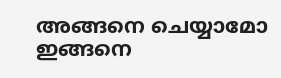അങ്ങനെ ചെയ്യാമോ ഇങ്ങനെ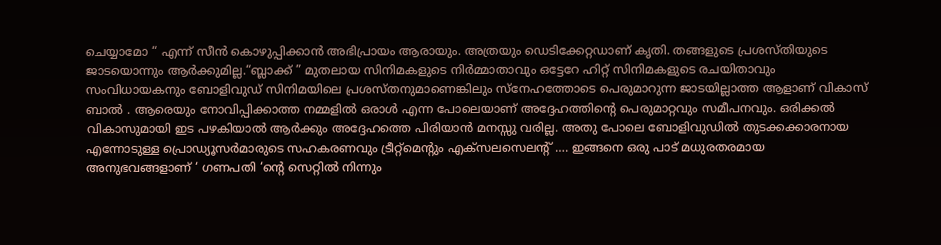ചെയ്യാമോ “ എന്ന് സീൻ കൊഴുപ്പിക്കാൻ അഭിപ്രായം ആരായും. അത്രയും ഡെടിക്കേറ്റഡാണ് കൃതി. തങ്ങളുടെ പ്രശസ്തിയുടെ ജാടയൊന്നും ആർക്കുമില്ല.“ബ്ലാക്ക് ” മുതലായ സിനിമകളുടെ നിർമ്മാതാവും ഒട്ടേറേ ഹിറ്റ് സിനിമകളുടെ രചയിതാവും സംവിധായകനും ബോളിവുഡ് സിനിമയിലെ പ്രശസ്തനുമാണെങ്കിലും സ്നേഹത്തോടെ പെരുമാറുന്ന ജാടയില്ലാത്ത ആളാണ് വികാസ് ബാൽ . ആരെയും നോവിപ്പിക്കാത്ത നമ്മളിൽ ഒരാൾ എന്ന പോലെയാണ് അദ്ദേഹത്തിൻ്റെ പെരുമാറ്റവും സമീപനവും. ഒരിക്കൽ വികാസുമായി ഇട പഴകിയാൽ ആർക്കും അദ്ദേഹത്തെ പിരിയാൻ മനസ്സു വരില്ല. അതു പോലെ ബോളിവുഡിൽ തുടക്കക്കാരനായ എന്നോടുള്ള പ്രൊഡ്യൂസർമാരുടെ സഹകരണവും ട്രീറ്റ്മെൻ്റും എക്സലസെലൻ്റ് …. ഇങ്ങനെ ഒരു പാട് മധുരതരമായ അനുഭവങ്ങളാണ് ‘ ഗണപതി ‘ൻ്റെ സെറ്റിൽ നിന്നും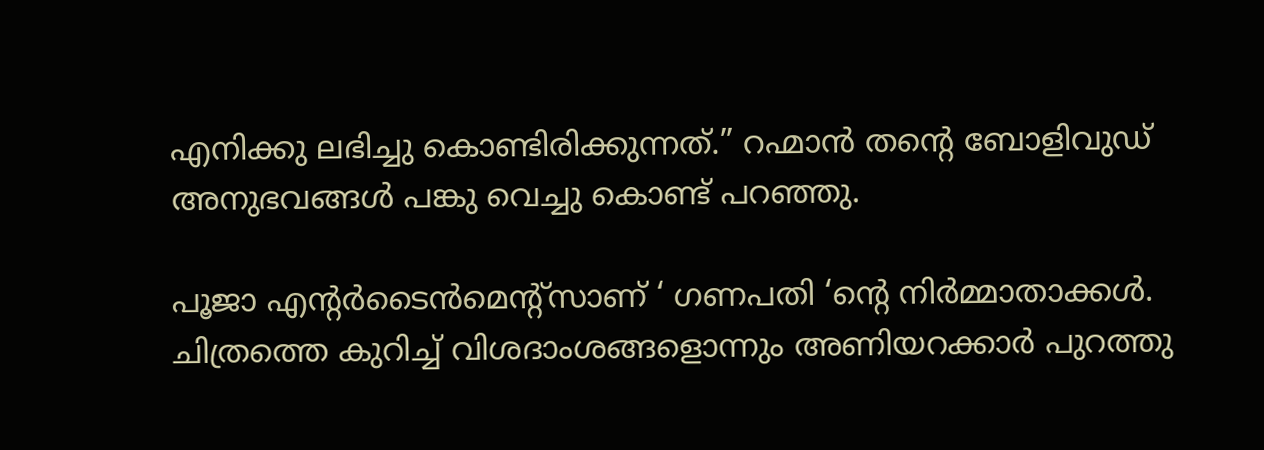എനിക്കു ലഭിച്ചു കൊണ്ടിരിക്കുന്നത്.” റഹ്മാൻ തൻ്റെ ബോളിവുഡ് അനുഭവങ്ങൾ പങ്കു വെച്ചു കൊണ്ട് പറഞ്ഞു.

പൂജാ എൻ്റർടൈൻമെൻ്റ്സാണ് ‘ ഗണപതി ‘ൻ്റെ നിർമ്മാതാക്കൾ. ചിത്രത്തെ കുറിച്ച് വിശദാംശങ്ങളൊന്നും അണിയറക്കാർ പുറത്തു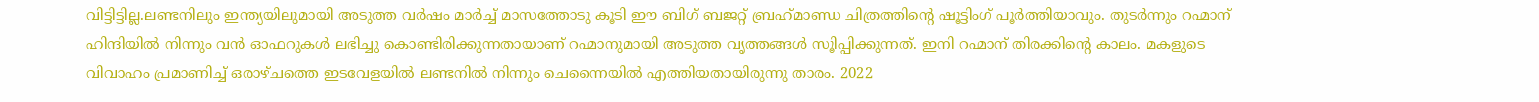വിട്ടിട്ടില്ല.ലണ്ടനിലും ഇന്ത്യയിലുമായി അടുത്ത വർഷം മാർച്ച് മാസത്തോടു കൂടി ഈ ബിഗ് ബജറ്റ് ബ്രഹ്‌മാണ്ഡ ചിത്രത്തിൻ്റെ ഷൂട്ടിംഗ് പൂർത്തിയാവും. തുടർന്നും റഹ്മാന് ഹിന്ദിയിൽ നിന്നും വൻ ഓഫറുകൾ ലഭിച്ചു കൊണ്ടിരിക്കുന്നതായാണ് റഹ്മാനുമായി അടുത്ത വൃത്തങ്ങൾ സൂിപ്പിക്കുന്നത്. ഇനി റഹ്മാന് തിരക്കിൻ്റെ കാലം. മകളുടെ വിവാഹം പ്രമാണിച്ച് ഒരാഴ്ചത്തെ ഇടവേളയിൽ ലണ്ടനിൽ നിന്നും ചെന്നൈയിൽ എത്തിയതായിരുന്നു താരം. 2022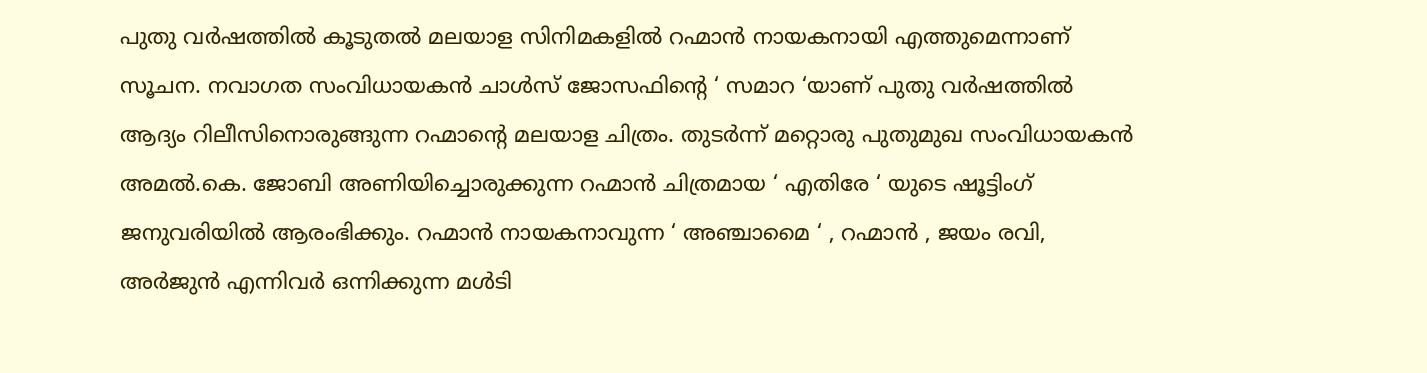പുതു വർഷത്തിൽ കൂടുതൽ മലയാള സിനിമകളിൽ റഹ്മാൻ നായകനായി എത്തുമെന്നാണ് സൂചന. നവാഗത സംവിധായകൻ ചാൾസ് ജോസഫിൻ്റെ ‘ സമാറ ‘യാണ് പുതു വർഷത്തിൽ ആദ്യം റിലീസിനൊരുങ്ങുന്ന റഹ്മാൻ്റെ മലയാള ചിത്രം. തുടർന്ന് മറ്റൊരു പുതുമുഖ സംവിധായകൻ അമൽ.കെ. ജോബി അണിയിച്ചൊരുക്കുന്ന റഹ്മാൻ ചിത്രമായ ‘ എതിരേ ‘ യുടെ ഷൂട്ടിംഗ് ജനുവരിയിൽ ആരംഭിക്കും. റഹ്മാൻ നായകനാവുന്ന ‘ അഞ്ചാമൈ ‘ , റഹ്മാൻ , ജയം രവി, അർജുൻ എന്നിവർ ഒന്നിക്കുന്ന മൾടി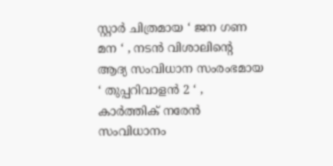സ്റ്റാർ ചിത്രമായ ‘ ജന ഗണ മന ‘ , നടൻ വിശാലിൻ്റെ ആദ്യ സംവിധാന സംരംഭമായ ‘ തുപ്പറിവാളൻ 2 ‘ , കാർത്തിക് നരേൻ സംവിധാനം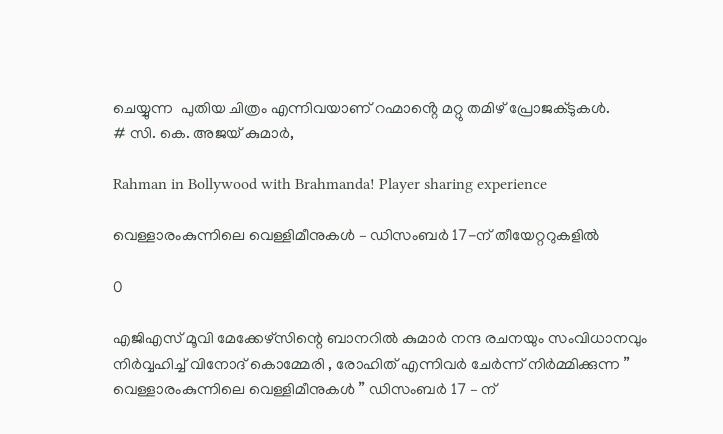ചെയ്യുന്ന  പുതിയ ചിത്രം എന്നിവയാണ് റഹ്മാൻ്റെ മറ്റു തമിഴ് പ്രോജക്ടുകൾ.                                                                                                                                                                                                                # സി. കെ. അജയ് കുമാർ,

Rahman in Bollywood with Brahmanda! Player sharing experience

വെള്ളാരംകുന്നിലെ വെള്ളിമീനുകൾ – ഡിസംബർ 17-ന് തീയേറ്ററുകളിൽ

0

എജിഎസ് മൂവി മേക്കേഴ്സിന്റെ ബാനറിൽ കുമാർ നന്ദ രചനയും സംവിധാനവും നിർവ്വഹിച്ച്‌ വിനോദ് കൊമ്മേരി , രോഹിത് എന്നിവർ ചേർന്ന് നിർമ്മിക്കുന്ന ” വെള്ളാരംകുന്നിലെ വെള്ളിമീനുകൾ ” ഡിസംബർ 17 – ന്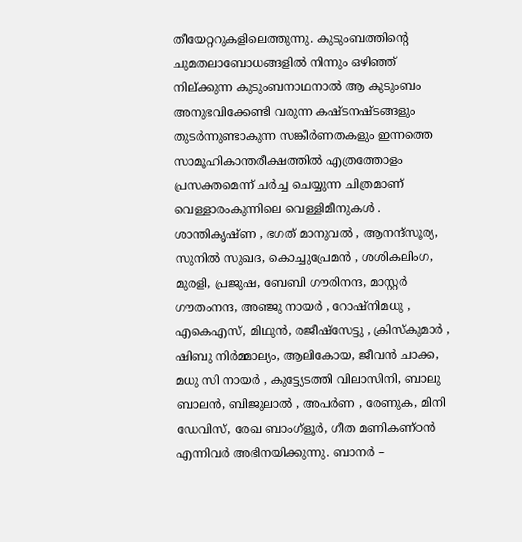തീയേറ്ററുകളിലെത്തുന്നു. കുടുംബത്തിന്റെ ചുമതലാബോധങ്ങളിൽ നിന്നും ഒഴിഞ്ഞ് നില്ക്കുന്ന കുടുംബനാഥനാൽ ആ കുടുംബം അനുഭവിക്കേണ്ടി വരുന്ന കഷ്ടനഷ്ടങ്ങളും തുടർന്നുണ്ടാകുന്ന സങ്കീർണതകളും ഇന്നത്തെ സാമൂഹികാന്തരീക്ഷത്തിൽ എത്രത്തോളം പ്രസക്തമെന്ന് ചർച്ച ചെയ്യുന്ന ചിത്രമാണ് വെള്ളാരംകുന്നിലെ വെള്ളിമീനുകൾ . ശാന്തികൃഷ്ണ , ഭഗത് മാനുവൽ , ആനന്ദ്സൂര്യ, സുനിൽ സുഖദ, കൊച്ചുപ്രേമൻ , ശശികലിംഗ, മുരളി, പ്രജുഷ, ബേബി ഗൗരിനന്ദ, മാസ്റ്റർ ഗൗതംനന്ദ, അഞ്ജു നായർ , റോഷ്നിമധു , എകെഎസ്, മിഥുൻ, രജീഷ്സേട്ടു , ക്രിസ്കുമാർ , ഷിബു നിർമ്മാല്യം, ആലികോയ, ജീവൻ ചാക്ക, മധു സി നായർ , കുട്ട്യേടത്തി വിലാസിനി, ബാലു ബാലൻ, ബിജുലാൽ , അപർണ , രേണുക, മിനി ഡേവിസ്, രേഖ ബാംഗ്ളൂർ, ഗീത മണികണ്ഠൻ എന്നിവർ അഭിനയിക്കുന്നു. ബാനർ –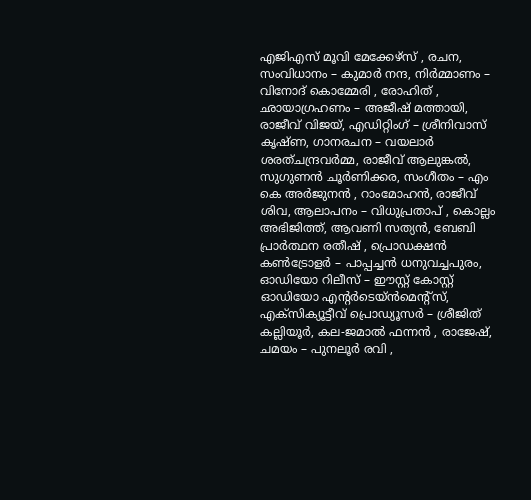എജിഎസ് മൂവി മേക്കേഴ്സ്‌ , രചന, സംവിധാനം – കുമാർ നന്ദ, നിർമ്മാണം – വിനോദ് കൊമ്മേരി , രോഹിത് , ഛായാഗ്രഹണം – അജീഷ് മത്തായി, രാജീവ് വിജയ്, എഡിറ്റിംഗ് – ശ്രീനിവാസ് കൃഷ്ണ, ഗാനരചന – വയലാർ ശരത്ചന്ദ്രവർമ്മ, രാജീവ് ആലുങ്കൽ, സുഗുണൻ ചൂർണിക്കര, സംഗീതം – എം കെ അർജുനൻ , റാംമോഹൻ, രാജീവ് ശിവ, ആലാപനം – വിധുപ്രതാപ് , കൊല്ലം അഭിജിത്ത്, ആവണി സത്യൻ, ബേബി പ്രാർത്ഥന രതീഷ് , പ്രൊഡക്ഷൻ കൺട്രോളർ – പാപ്പച്ചൻ ധനുവച്ചപുരം, ഓഡിയോ റിലീസ് – ഈസ്റ്റ് കോസ്റ്റ് ഓഡിയോ എന്റർടെയ്ൻമെന്റ്സ്, എക്സിക്യൂട്ടീവ് പ്രൊഡ്യൂസർ – ശ്രീജിത് കല്ലിയൂർ, കല-ജമാൽ ഫന്നൻ , രാജേഷ്, ചമയം – പുനലൂർ രവി ,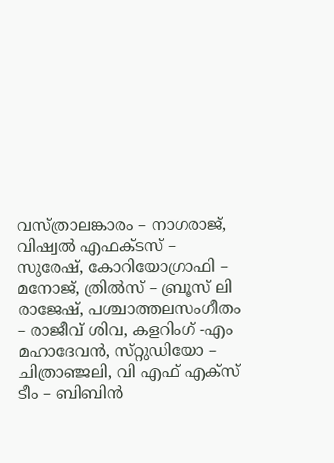വസ്ത്രാലങ്കാരം – നാഗരാജ്, വിഷ്വൽ എഫക്ടസ് – സുരേഷ്, കോറിയോഗ്രാഫി – മനോജ്, ത്രിൽസ് – ബ്രൂസ് ലി രാജേഷ്, പശ്ചാത്തലസംഗീതം – രാജീവ് ശിവ, കളറിംഗ് -എം മഹാദേവൻ, സ്‌റ്റുഡിയോ – ചിത്രാഞ്ജലി, വി എഫ് എക്സ് ടീം – ബിബിൻ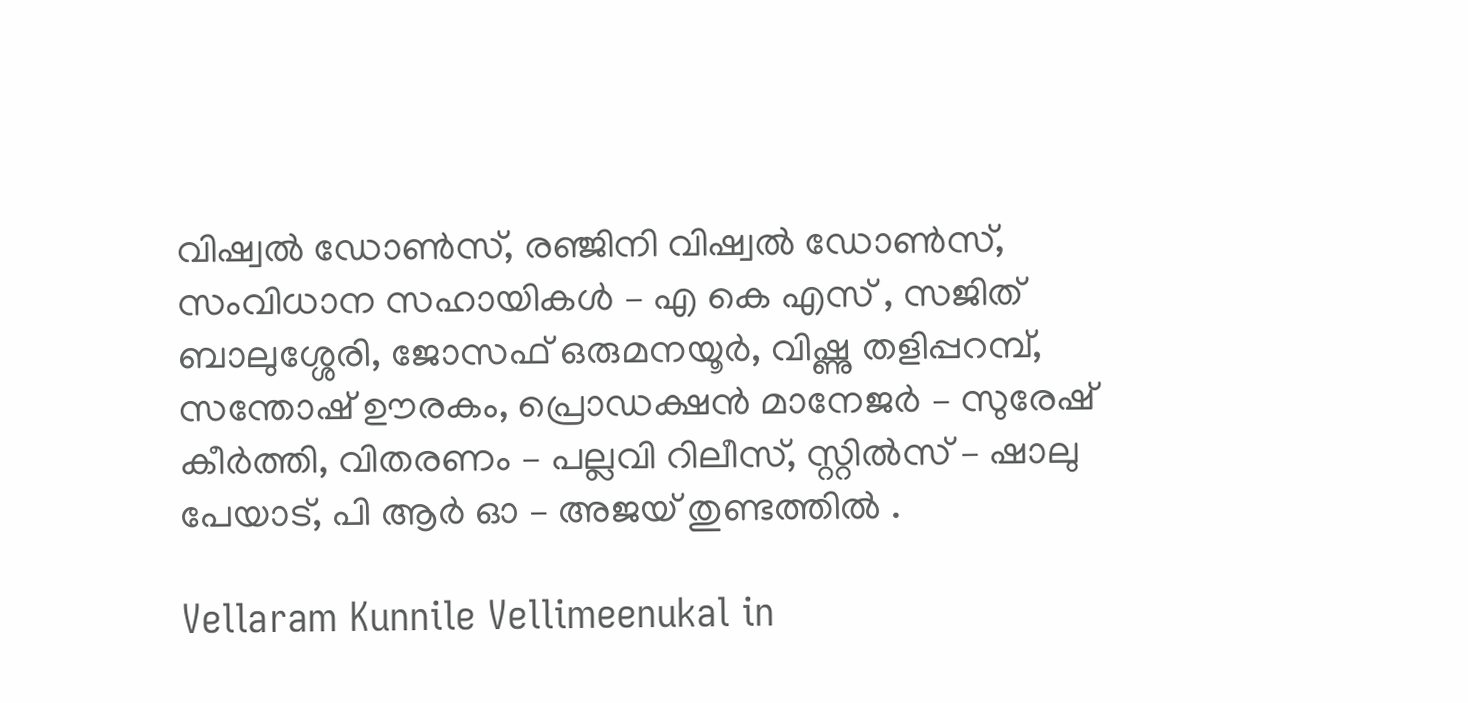വിഷ്വൽ ഡോൺസ്, രഞ്ജിനി വിഷ്വൽ ഡോൺസ്, സംവിധാന സഹായികൾ – എ കെ എസ് , സജിത് ബാലുശ്ശേരി, ജോസഫ് ഒരുമനയൂർ, വിഷ്ണു തളിപ്പറമ്പ്, സന്തോഷ് ഊരകം, പ്രൊഡക്ഷൻ മാനേജർ – സുരേഷ് കീർത്തി, വിതരണം – പല്ലവി റിലീസ്, സ്റ്റിൽസ് – ഷാലു പേയാട്, പി ആർ ഓ – അജയ് തുണ്ടത്തിൽ .

Vellaram Kunnile Vellimeenukal in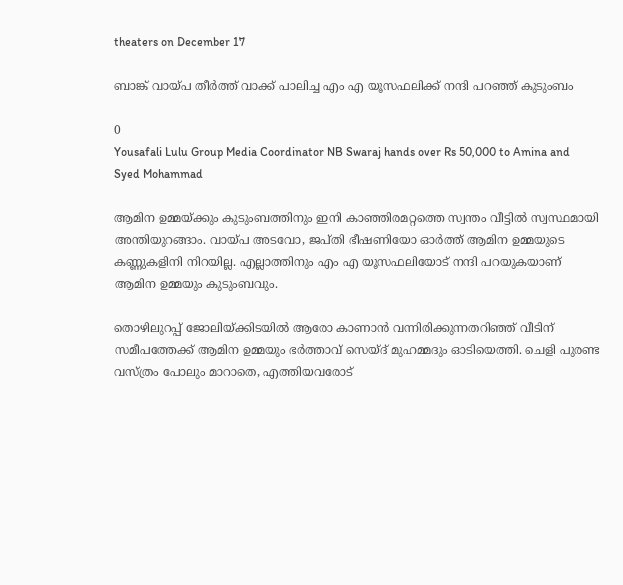theaters on December 17

ബാങ്ക് വായ്പ തീർത്ത് വാക്ക് പാലിച്ച എം എ യൂസഫലിക്ക് നന്ദി പറഞ്ഞ് കുടുംബം

0
Yousafali Lulu Group Media Coordinator NB Swaraj hands over Rs 50,000 to Amina and Syed Mohammad

ആമിന ഉമ്മയ്ക്കും കുടുംബത്തിനും ഇനി കാഞ്ഞിരമറ്റത്തെ സ്വന്തം വീട്ടിൽ സ്വസ്ഥമായി അന്തിയുറങ്ങാം. വായ്പ അടവോ, ജപ്തി ഭീഷണിയോ ഓർത്ത് ആമിന ഉമ്മയുടെ കണ്ണുകളിനി നിറയില്ല. എല്ലാത്തിനും എം എ യൂസഫലിയോട് നന്ദി പറയുകയാണ് ആമിന ഉമ്മയും കുടുംബവും.

തൊഴിലുറപ്പ് ജോലിയ്ക്കിടയിൽ ആരോ കാണാൻ വന്നിരിക്കുന്നതറിഞ്ഞ് വീടിന് സമീപത്തേക്ക് ആമിന ഉമ്മയും ഭർത്താവ് സെയ്ദ് മുഹമ്മദും ഓടിയെത്തി. ചെളി പുരണ്ട വസ്ത്രം പോലും മാറാതെ, എത്തിയവരോട്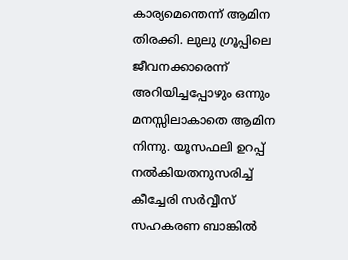കാര്യമെന്തെന്ന് ആമിന തിരക്കി. ലുലു ഗ്രൂപ്പിലെ ജീവനക്കാരെന്ന് അറിയിച്ചപ്പോഴും ഒന്നും മനസ്സിലാകാതെ ആമിന നിന്നു. യൂസഫലി ഉറപ്പ് നൽകിയതനുസരിച്ച് കീച്ചേരി സർവ്വീസ് സഹകരണ ബാങ്കിൽ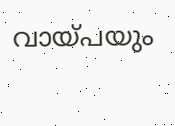വായ്പയും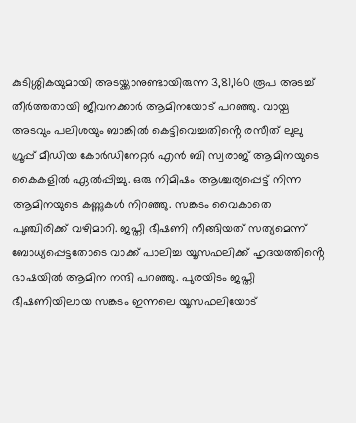കുടിശ്ശികയുമായി അടയ്ക്കാനുണ്ടായിരുന്ന 3,81,160 രൂപ അടച്ച് തീർത്തതായി ജീവനക്കാർ ആമിനയോട് പറഞ്ഞു. വായ്പ അടവും പലിശയും ബാങ്കിൽ കെട്ടിവെച്ചതിൻ്റെ രസീത് ലുലു ഗ്രൂപ്പ് മീഡിയ കോർഡിനേറ്റർ എൻ ബി സ്വരാജ് ആമിനയുടെ കൈകളിൽ ഏൽപ്പിച്ചു. ഒരു നിമിഷം ആശ്ചര്യപ്പെട്ട് നിന്ന ആമിനയുടെ കണ്ണുകൾ നിറഞ്ഞു. സങ്കടം വൈകാതെ പുഞ്ചിരിക്ക് വഴിമാറി. ജപ്തി ഭീഷണി നീങ്ങിയത് സത്യമെന്ന് ബോധ്യപ്പെട്ടതോടെ വാക്ക് പാലിച്ച യൂസഫലിക്ക് ഹൃദയത്തിൻ്റെ ഭാഷയിൽ ആമിന നന്ദി പറഞ്ഞു. പുരയിടം ജപ്തി ഭീഷണിയിലായ സങ്കടം ഇന്നലെ യൂസഫലിയോട്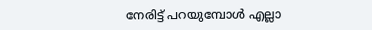നേരിട്ട് പറയുമ്പോൾ എല്ലാ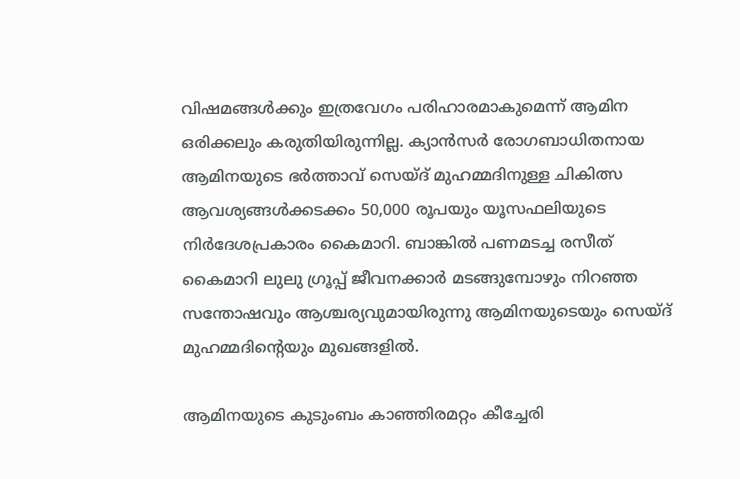വിഷമങ്ങൾക്കും ഇത്രവേഗം പരിഹാരമാകുമെന്ന് ആമിന ഒരിക്കലും കരുതിയിരുന്നില്ല. ക്യാൻസർ രോഗബാധിതനായ ആമിനയുടെ ഭർത്താവ് സെയ്ദ് മുഹമ്മദിനുള്ള ചികിത്സ ആവശ്യങ്ങൾക്കടക്കം 50,000 രൂപയും യൂസഫലിയുടെ നിർദേശപ്രകാരം കൈമാറി. ബാങ്കിൽ പണമടച്ച രസീത് കൈമാറി ലുലു ഗ്രൂപ്പ് ജീവനക്കാർ മടങ്ങുമ്പോഴും നിറഞ്ഞ സന്തോഷവും ആശ്ചര്യവുമായിരുന്നു ആമിനയുടെയും സെയ്ദ് മുഹമ്മദിൻ്റെയും മുഖങ്ങളിൽ.

ആമിനയുടെ കുടുംബം കാഞ്ഞിരമറ്റം കീച്ചേരി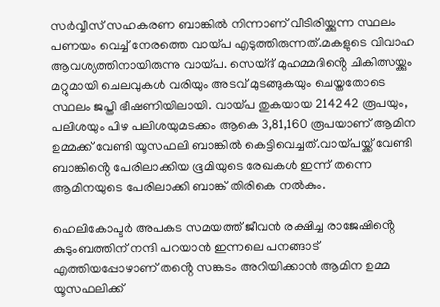സർവ്വീസ് സഹകരണ ബാങ്കിൽ നിന്നാണ് വീടിരിയ്ക്കുന്ന സ്ഥലം പണയം വെച്ച് നേരത്തെ വായ്പ എടുത്തിരുന്നത്.മകളുടെ വിവാഹ ആവശ്യത്തിനായിരുന്നു വായ്പ. സെയ്ദ് മുഹമ്മദിൻ്റെ ചികിത്സയ്ക്കും മറ്റുമായി ചെലവുകൾ വരിയും അടവ് മുടങ്ങുകയും ചെയ്തതോടെ സ്ഥലം ജപ്തി ഭീഷണിയിലായി. വായ്പ തുകയായ 214242 രൂപയും, പലിശയും പിഴ പലിശയുമടക്കം ആകെ 3,81,160 രൂപയാണ് ആമിന ഉമ്മക്ക് വേണ്ടി യൂസഫലി ബാങ്കിൽ കെട്ടിവെച്ചത്.വായ്പയ്ക്ക് വേണ്ടി ബാങ്കിൻ്റെ പേരിലാക്കിയ ഭൂമിയുടെ രേഖകൾ ഇന്ന് തന്നെ ആമിനയുടെ പേരിലാക്കി ബാങ്ക് തിരികെ നൽകും.

ഹെലികോപ്ടർ അപകട സമയത്ത് ജീവൻ രക്ഷിച്ച രാജേഷിൻ്റെ കുടുംബത്തിന് നന്ദി പറയാൻ ഇന്നലെ പനങ്ങാട് എത്തിയപ്പോഴാണ് തൻ്റെ സങ്കടം അറിയിക്കാൻ ആമിന ഉമ്മ യൂസഫലിക്ക്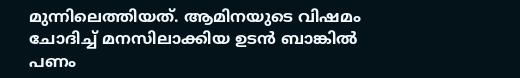മുന്നിലെത്തിയത്. ആമിനയുടെ വിഷമം ചോദിച്ച് മനസിലാക്കിയ ഉടൻ ബാങ്കിൽ പണം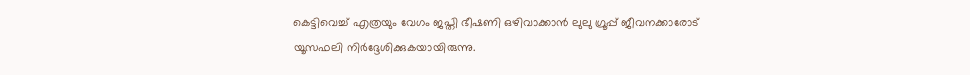കെട്ടിവെച്ച് എത്രയും വേഗം ജപ്തി ഭീഷണി ഒഴിവാക്കാൻ ലുലു ഗ്രൂപ്പ് ജീവനക്കാരോട് യൂസഫലി നിർദ്ദേശിക്കുകയായിരുന്നു.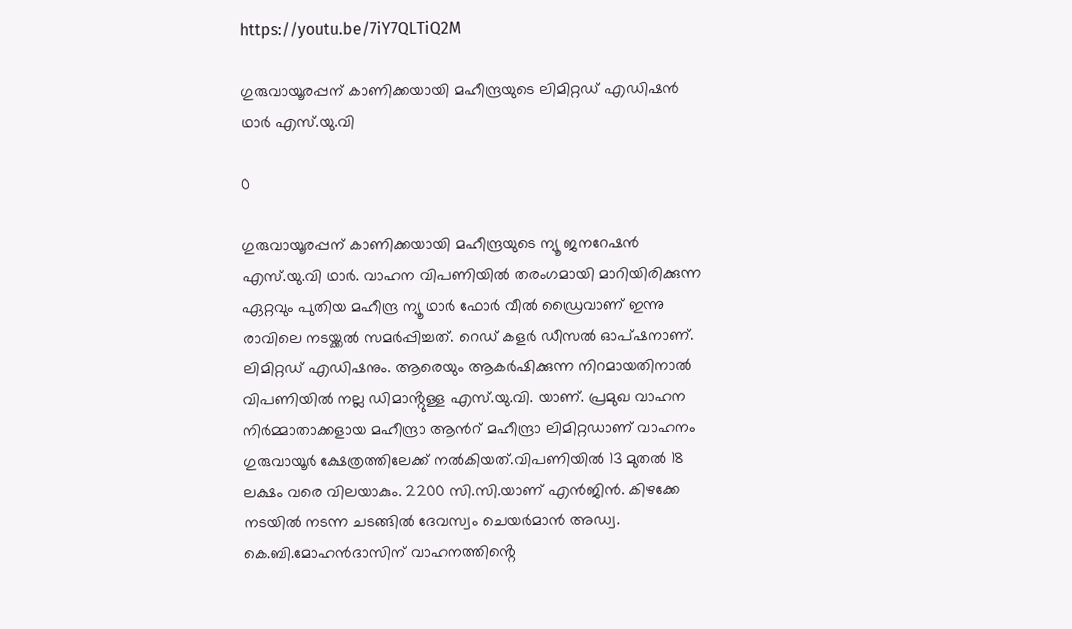https://youtu.be/7iY7QLTiQ2M

ഗുരുവായൂരപ്പന് കാണിക്കയായി മഹീന്ദ്രയുടെ ലിമിറ്റഡ് എഡിഷൻ ഥാർ എസ്.യു.വി

0

ഗുരുവായൂരപ്പന് കാണിക്കയായി മഹീന്ദ്രയുടെ ന്യൂ ജനറേഷൻ എസ്.യു.വി ഥാർ. വാഹന വിപണിയിൽ തരംഗമായി മാറിയിരിക്കുന്ന ഏറ്റവും പുതിയ മഹീന്ദ്ര ന്യൂ ഥാർ ഫോർ വീൽ ഡ്രൈവാണ് ഇന്നു രാവിലെ നടയ്ക്കൽ സമർപ്പിച്ചത്. റെഡ് കളർ ഡീസൽ ഓപ്ഷനാണ്. ലിമിറ്റഡ് എഡിഷനും. ആരെയും ആകർഷിക്കുന്ന നിറമായതിനാൽ വിപണിയിൽ നല്ല ഡിമാൻ്റുള്ള എസ്.യു.വി. യാണ്. പ്രമുഖ വാഹന നിർമ്മാതാക്കളായ മഹീന്ദ്രാ ആൻറ് മഹീന്ദ്രാ ലിമിറ്റഡാണ് വാഹനം ഗുരുവായൂർ ക്ഷേത്രത്തിലേക്ക് നൽകിയത്.വിപണിയിൽ 13 മുതൽ 18 ലക്ഷം വരെ വിലയാകും. 2200 സി.സി.യാണ് എൻജിൻ. കിഴക്കേ നടയിൽ നടന്ന ചടങ്ങിൽ ദേവസ്വം ചെയർമാൻ അഡ്വ. കെ.ബി.മോഹൻദാസിന് വാഹനത്തിൻ്റെ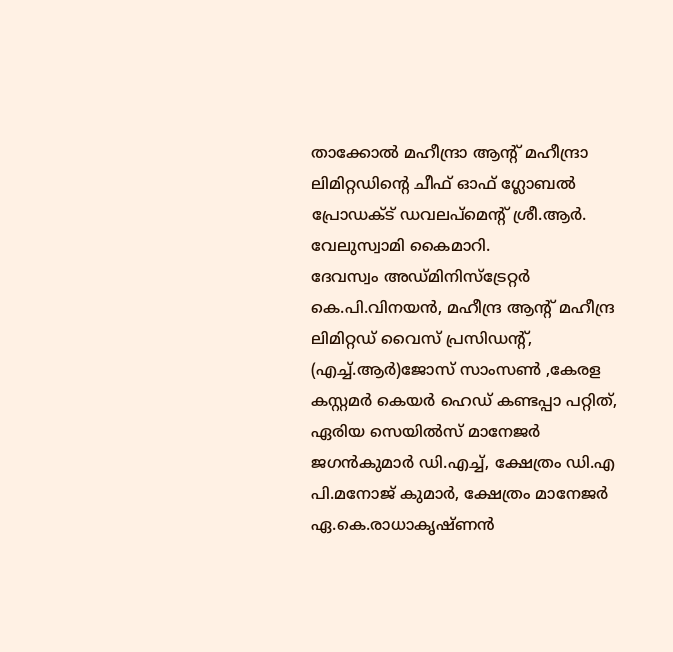താക്കോൽ മഹീന്ദ്രാ ആൻ്റ് മഹീന്ദ്രാ ലിമിറ്റഡിൻ്റെ ചീഫ്‌ ഓഫ് ഗ്ലോബൽ പ്രോഡക്ട് ഡവലപ്മെൻ്റ് ശ്രീ.ആർ. വേലുസ്വാമി കൈമാറി.
ദേവസ്വം അഡ്മിനിസ്ട്രേറ്റർ കെ.പി.വിനയൻ, മഹീന്ദ്ര ആൻ്റ് മഹീന്ദ്ര ലിമിറ്റഡ് വൈസ് പ്രസിഡൻ്റ്, (എച്ച്.ആർ)ജോസ് സാംസൺ ,കേരള കസ്റ്റമർ കെയർ ഹെഡ് കണ്ടപ്പാ പറ്റിത്, ഏരിയ സെയിൽസ് മാനേജർ ജഗൻകുമാർ ഡി.എച്ച്, ക്ഷേത്രം ഡി.എ പി.മനോജ് കുമാർ, ക്ഷേത്രം മാനേജർ ഏ.കെ.രാധാകൃഷ്ണൻ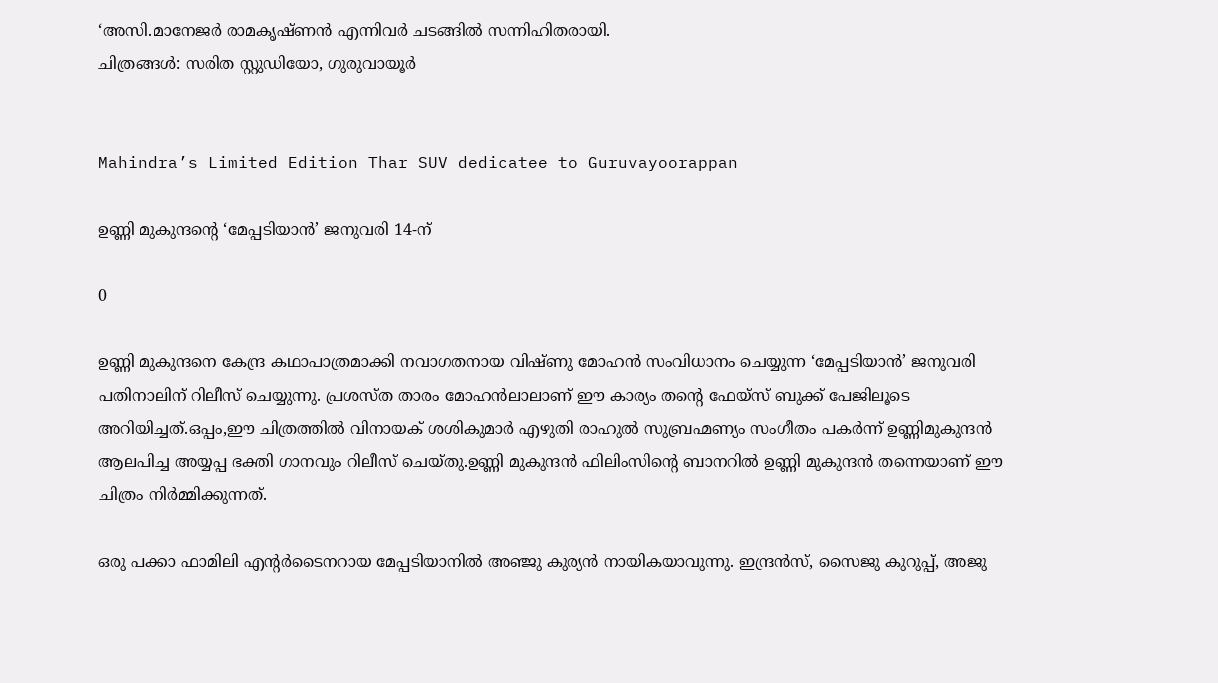‘അസി.മാനേജർ രാമകൃഷ്ണൻ എന്നിവർ ചടങ്ങിൽ സന്നിഹിതരായി.
ചിത്രങ്ങൾ: സരിത സ്റ്റുഡിയോ, ഗുരുവായൂർ


Mahindra’s Limited Edition Thar SUV dedicatee to Guruvayoorappan

ഉണ്ണി മുകുന്ദന്റെ ‘മേപ്പടിയാൻ’ ജനുവരി 14-ന്

0

ഉണ്ണി മുകുന്ദനെ കേന്ദ്ര കഥാപാത്രമാക്കി നവാഗതനായ വിഷ്ണു മോഹൻ സംവിധാനം ചെയ്യുന്ന ‘മേപ്പടിയാൻ’ ജനുവരി പതിനാലിന് റിലീസ് ചെയ്യുന്നു. പ്രശസ്ത താരം മോഹൻലാലാണ് ഈ കാര്യം തന്റെ ഫേയ്സ് ബുക്ക് പേജിലൂടെ അറിയിച്ചത്.ഒപ്പം,ഈ ചിത്രത്തിൽ വിനായക് ശശികുമാർ എഴുതി രാഹുൽ സുബ്രഹ്മണ്യം സംഗീതം പകർന്ന് ഉണ്ണിമുകുന്ദൻ ആലപിച്ച അയ്യപ്പ ഭക്തി ഗാനവും റിലീസ് ചെയ്തു.ഉണ്ണി മുകുന്ദൻ ഫിലിംസിന്റെ ബാനറിൽ ഉണ്ണി മുകുന്ദൻ തന്നെയാണ് ഈ ചിത്രം നിർമ്മിക്കുന്നത്‌.

ഒരു പക്കാ ഫാമിലി എന്റർടൈനറായ മേപ്പടിയാനിൽ അഞ്ജു കുര്യന്‍ നായികയാവുന്നു. ഇന്ദ്രൻസ്‌, സൈജു കുറുപ്പ്‌, അജു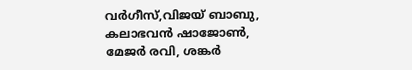വർഗീസ്‌,വിജയ് ബാബു, കലാഭവൻ ഷാജോൺ, മേജർ രവി, ശങ്കർ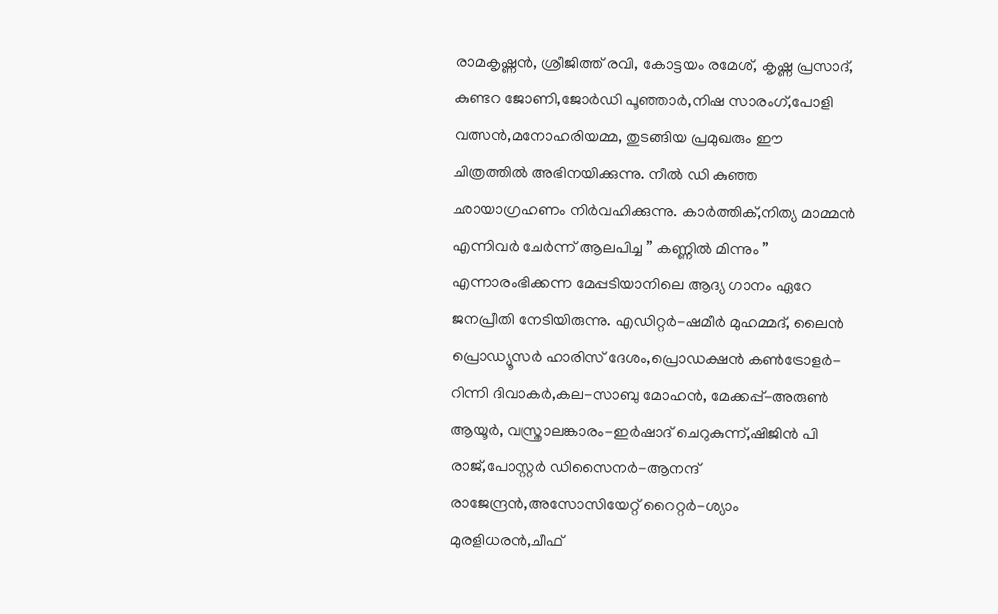രാമകൃഷ്ണൻ, ശ്രീജിത്ത്‌ രവി, കോട്ടയം രമേശ്, കൃഷ്ണ പ്രസാദ്, കുണ്ടറ ജോണി,ജോർഡി പൂഞ്ഞാർ,നിഷ സാരംഗ്,പോളി വത്സൻ,മനോഹരിയമ്മ, തുടങ്ങിയ പ്രമുഖരും ഈ ചിത്രത്തില്‍ അഭിനയിക്കുന്നു. നീൽ ഡി കുഞ്ഞ ഛായാഗ്രഹണം നിർവഹിക്കുന്നു. കാർത്തിക്,നിത്യ മാമ്മൻ എന്നിവർ ചേർന്ന് ആലപിച്ച ” കണ്ണിൽ മിന്നും ” എന്നാരംഭിക്കന്ന മേപ്പടിയാനിലെ ആദ്യ ഗാനം ഏറേ ജനപ്രീതി നേടിയിരുന്നു. എഡിറ്റര്‍-ഷമീർ മുഹമ്മദ്, ലൈൻ പ്രൊഡ്യൂസർ ഹാരിസ്‌ ദേശം,പ്രൊഡക്ഷൻ കൺട്രോളർ-റിന്നി ദിവാകർ,കല-സാബു മോഹൻ, മേക്കപ്പ്-അരുൺ ആയൂർ, വസ്ത്രാലങ്കാരം-ഇർഷാദ് ചെറുകുന്ന്,ഷിജിൻ പി രാജ്,പോസ്റ്റർ ഡിസൈനര്‍-ആനന്ദ് രാജേന്ദ്രന്‍,അസോസിയേറ്റ് റൈറ്റർ-ശ്യാം മുരളിധരൻ,ചീഫ്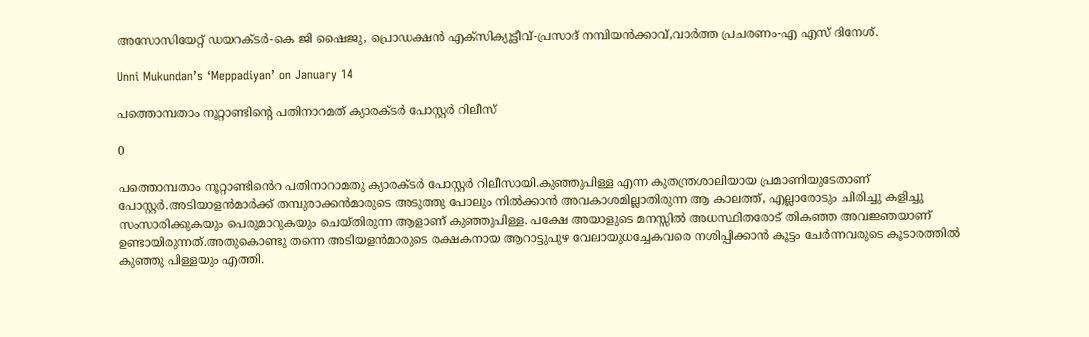അസോസിയേറ്റ് ഡയറക്ടർ-കെ ജി ഷൈജു, പ്രൊഡക്ഷൻ എക്സിക്യൂട്ടീവ്-പ്രസാദ് നമ്പിയൻക്കാവ്,വാര്‍ത്ത പ്രചരണം-എ എസ് ദിനേശ്.

Unni Mukundan’s ‘Meppadiyan’ on January 14

പത്തൊമ്പതാം നൂറ്റാണ്ടിന്റെ പതിനാറമത് ക്യാരക്ടർ പോസ്റ്റർ റിലീസ്

0

പത്തൊമ്പതാം നൂറ്റാണ്ടിൻെറ പതിനാറാമതു ക്യാരക്ടർ പോസ്റ്റർ റിലീസായി.കുഞ്ഞുപിള്ള എന്ന കുതന്ത്രശാലിയായ പ്രമാണിയുടേതാണ് പോസ്റ്റർ.അടിയാളൻമാർക്ക് തമ്പുരാക്കൻമാരുടെ അടുത്തു പോലും നിൽക്കാൻ അവകാശമില്ലാതിരുന്ന ആ കാലത്ത്, എല്ലാരോടും ചിരിച്ചു കളിച്ചു സംസാരിക്കുകയും പെരുമാറുകയും ചെയ്തിരുന്ന ആളാണ് കുഞ്ഞുപിള്ള. പക്ഷേ അയാളുടെ മനസ്സിൽ അധസ്ഥിതരോട് തികഞ്ഞ അവജ്ഞയാണ് ഉണ്ടായിരുന്നത്.അതുകൊണ്ടു തന്നെ അടിയളൻമാരുടെ രക്ഷകനായ ആറാട്ടുപുഴ വേലായുധച്ചേകവരെ നശിപ്പിക്കാൻ കൂട്ടം ചേർന്നവരുടെ കൂടാരത്തിൽ കുഞ്ഞു പിള്ളയും എത്തി.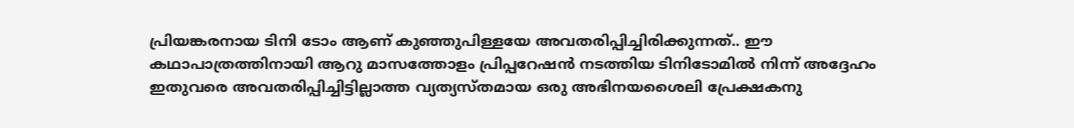പ്രിയങ്കരനായ ടിനി ടോം ആണ് കുഞ്ഞുപിള്ളയേ അവതരിപ്പിച്ചിരിക്കുന്നത്.. ഈ കഥാപാത്രത്തിനായി ആറു മാസത്തോളം പ്രിപ്പറേഷൻ നടത്തിയ ടിനിടോമിൽ നിന്ന് അദ്ദേഹം ഇതുവരെ അവതരിപ്പിച്ചിട്ടില്ലാത്ത വ്യത്യസ്തമായ ഒരു അഭിനയശൈലി പ്രേക്ഷകനു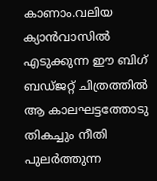കാണാം.വലിയ ക്യാൻവാസിൽ എടുക്കുന്ന ഈ ബിഗ് ബഡ്ജറ്റ് ചിത്രത്തിൽ ആ കാലഘട്ടത്തോടു തികച്ചും നീതി പുലർത്തുന്ന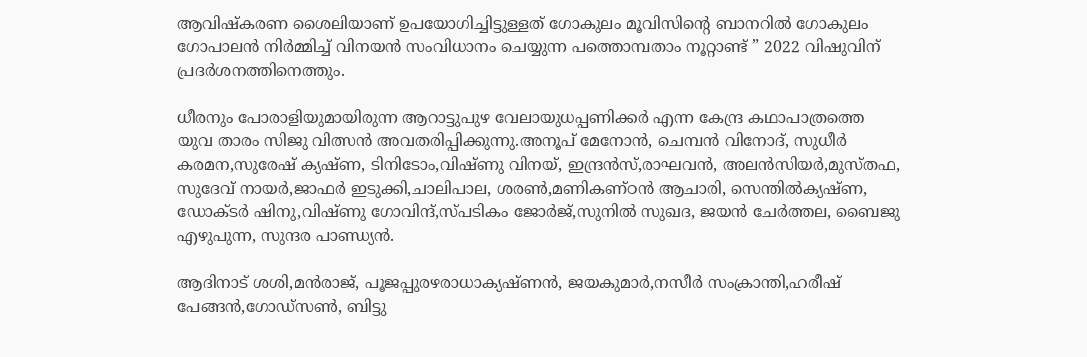ആവിഷ്കരണ ശൈലിയാണ് ഉപയോഗിച്ചിട്ടുള്ളത് ഗോകുലം മൂവിസിന്റെ ബാനറിൽ ഗോകുലം ഗോപാലൻ നിർമ്മിച്ച് വിനയൻ സംവിധാനം ചെയ്യുന്ന പത്തൊമ്പതാം നൂറ്റാണ്ട് ” 2022 വിഷുവിന് പ്രദർശനത്തിനെത്തും.

ധീരനും പോരാളിയുമായിരുന്ന ആറാട്ടുപുഴ വേലായുധപ്പണിക്കർ എന്ന കേന്ദ്ര കഥാപാത്രത്തെ യുവ താരം സിജു വിത്സൻ അവതരിപ്പിക്കുന്നു.അനൂപ് മേനോൻ, ചെമ്പൻ വിനോദ്, സുധീർ കരമന,സുരേഷ് ക്യഷ്ണ, ടിനിടോം,വിഷ്ണു വിനയ്, ഇന്ദ്രൻസ്,രാഘവൻ, അലൻസിയർ,മുസ്തഫ, സുദേവ് നായർ,ജാഫർ ഇടുക്കി,ചാലിപാല, ശരൺ,മണികണ്ഠൻ ആചാരി, സെന്തിൽക്യഷ്ണ, ഡോക്ടർ ഷിനു,വിഷ്ണു ഗോവിന്ദ്,സ്പടികം ജോർജ്,സുനിൽ സുഖദ, ജയൻ ചേർത്തല, ബൈജു എഴുപുന്ന, സുന്ദര പാണ്ഡ്യൻ.

ആദിനാട് ശശി,മൻരാജ്, പൂജപ്പുരഴരാധാക്യഷ്ണൻ, ജയകുമാർ,നസീർ സംക്രാന്തി,ഹരീഷ് പേങ്ങൻ,ഗോഡ്‌സൺ, ബിട്ടു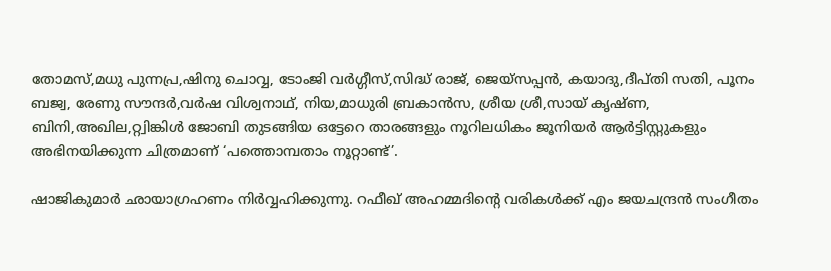തോമസ്,മധു പുന്നപ്ര,ഷിനു ചൊവ്വ, ടോംജി വർഗ്ഗീസ്,സിദ്ധ് രാജ്, ജെയ്‌സപ്പൻ, കയാദു,ദീപ്തി സതി, പൂനം ബജ്വ, രേണു സൗന്ദർ,വർഷ വിശ്വനാഥ്, നിയ,മാധുരി ബ്രകാൻസ, ശ്രീയ ശ്രീ,സായ് കൃഷ്ണ, ബിനി,അഖില,റ്റ്വിങ്കിൾ ജോബി തുടങ്ങിയ ഒട്ടേറെ താരങ്ങളും നൂറിലധികം ജൂനിയർ ആർട്ടിസ്റ്റുകളും അഭിനയിക്കുന്ന ചിത്രമാണ് ‘പത്തൊമ്പതാം നൂറ്റാണ്ട്’.

ഷാജികുമാർ ഛായാഗ്രഹണം നിർവ്വഹിക്കുന്നു. റഫീഖ് അഹമ്മദിന്റെ വരികൾക്ക് എം ജയചന്ദ്രൻ സംഗീതം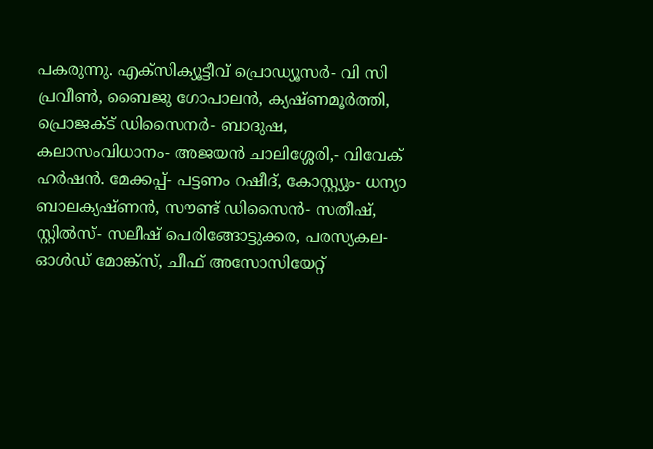പകരുന്നു. എക്‌സിക്യൂട്ടീവ് പ്രൊഡ്യൂസർ- വി സി പ്രവീൺ, ബൈജു ഗോപാലൻ, ക്യഷ്ണമൂർത്തി, പ്രൊജക്ട് ഡിസൈനർ- ബാദുഷ, കലാസംവിധാനം- അജയൻ ചാലിശ്ശേരി,- വിവേക് ഹർഷൻ. മേക്കപ്പ്- പട്ടണം റഷീദ്, കോസ്റ്റ്യും- ധന്യാ ബാലക്യഷ്ണൻ, സൗണ്ട് ഡിസൈൻ- സതീഷ്, സ്റ്റിൽസ്- സലീഷ് പെരിങ്ങോട്ടുക്കര, പരസ്യകല- ഓൾഡ് മോങ്ക്‌സ്, ചീഫ് അസോസിയേറ്റ്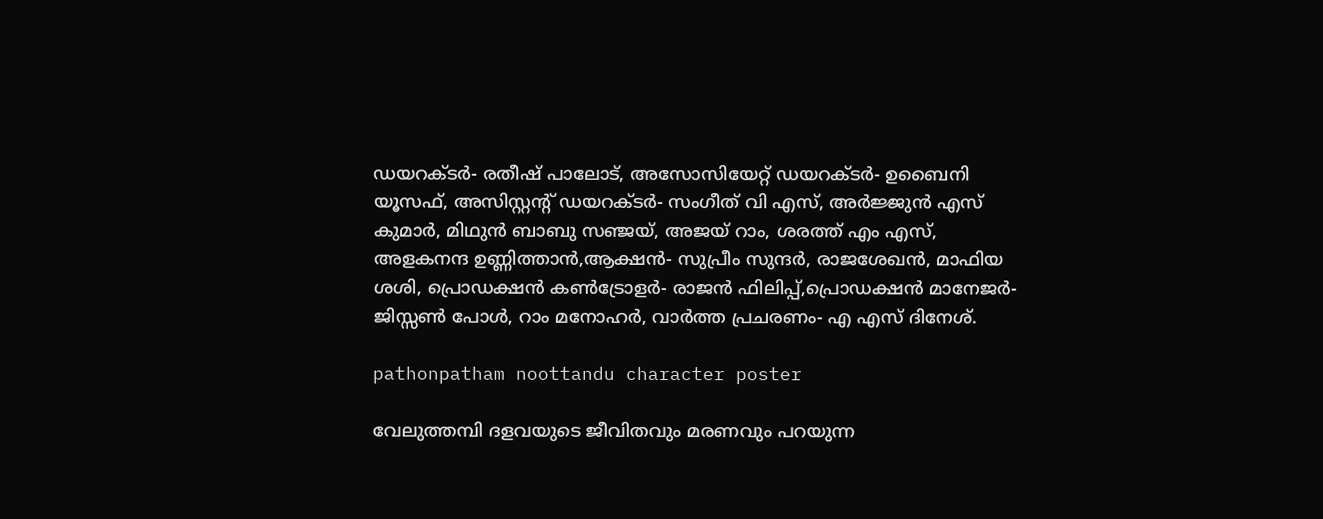ഡയറക്ടർ- രതീഷ് പാലോട്, അസോസിയേറ്റ് ഡയറക്ടർ- ഉബൈനി യൂസഫ്, അസിസ്റ്റന്റ് ഡയറക്ടർ- സംഗീത് വി എസ്, അർജ്ജുൻ എസ് കുമാർ, മിഥുൻ ബാബു സഞ്ജയ്, അജയ് റാം, ശരത്ത് എം എസ്, അളകനന്ദ ഉണ്ണിത്താൻ,ആക്ഷൻ- സുപ്രീം സുന്ദർ, രാജശേഖൻ, മാഫിയ ശശി, പ്രൊഡക്ഷൻ കൺട്രോളർ- രാജൻ ഫിലിപ്പ്,പ്രൊഡക്ഷൻ മാനേജർ- ജിസ്സൺ പോൾ, റാം മനോഹർ, വാർത്ത പ്രചരണം- എ എസ് ദിനേശ്.

pathonpatham noottandu character poster

വേലുത്തമ്പി ദളവയുടെ ജീവിതവും മരണവും പറയുന്ന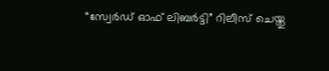“സ്വേർഡ് ഓഫ് ലിബർട്ടി” റിലീസ് ചെയ്തു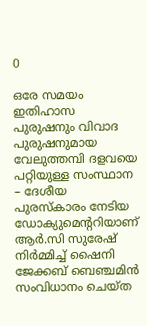0

ഒരേ സമയം ഇതിഹാസ പുരുഷനും വിവാദ പുരുഷനുമായ വേലുത്തമ്പി ദളവയെ പറ്റിയുള്ള സംസ്ഥാന – ദേശീയ പുരസ്കാരം നേടിയ ഡോക്യുമെന്ററിയാണ് ആർ.സി സുരേഷ് നിർമ്മിച്ച് ഷൈനി ജേക്കബ് ബെഞ്ചമിൻ സംവിധാനം ചെയ്ത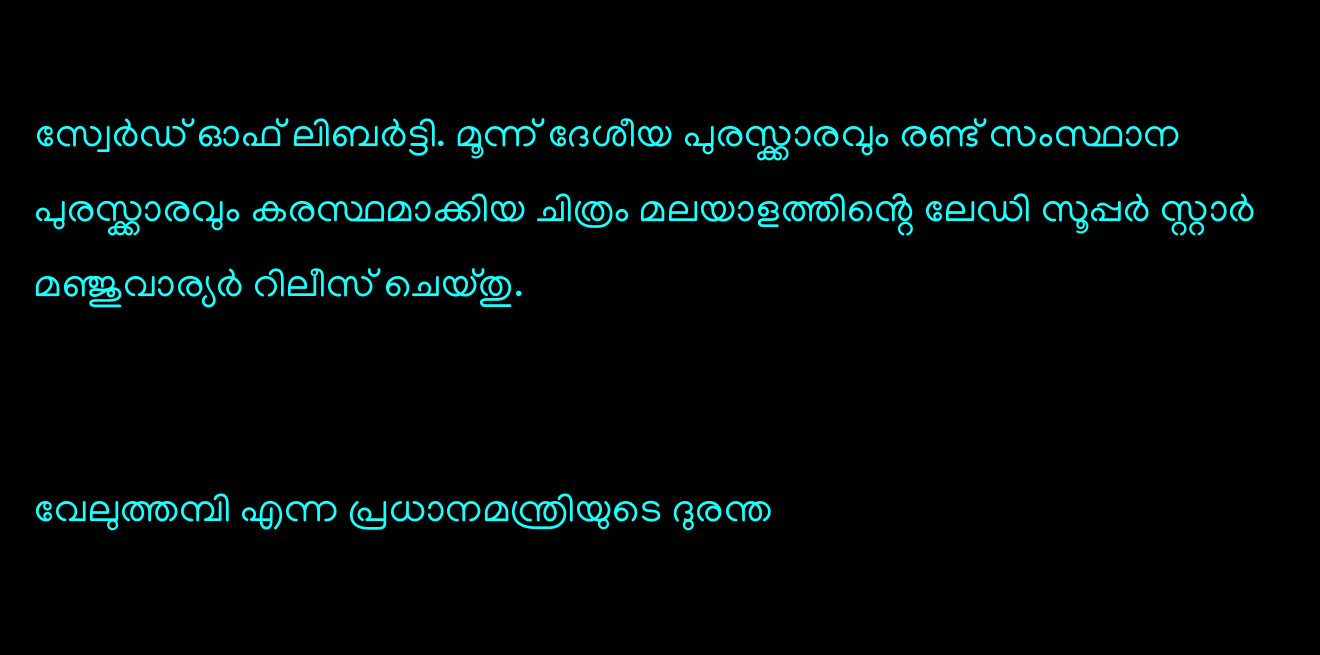സ്വേർഡ് ഓഫ് ലിബർട്ടി. മൂന്ന് ദേശീയ പുരസ്ക്കാരവും രണ്ട് സംസ്ഥാന പുരസ്ക്കാരവും കരസ്ഥമാക്കിയ ചിത്രം മലയാളത്തിൻ്റെ ലേഡി സൂപ്പർ സ്റ്റാർ മഞ്ജുവാര്യർ റിലീസ് ചെയ്തു.


വേലുത്തമ്പി എന്ന പ്രധാനമന്ത്രിയുടെ ദുരന്ത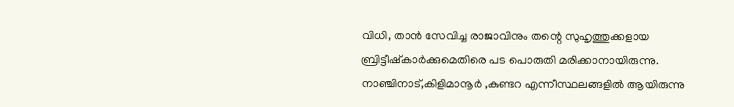വിധി, താൻ സേവിച്ച രാജാവിനും തന്റെ സുഹൃത്തുക്കളായ ബ്രിട്ടീഷ്കാർക്കുമെതിരെ പട പൊരുതി മരിക്കാനായിരുന്നു. നാഞ്ചിനാട്,കിളിമാനൂർ ,കുണ്ടറ എന്നീസ്ഥലങ്ങളിൽ ആയിരുന്നു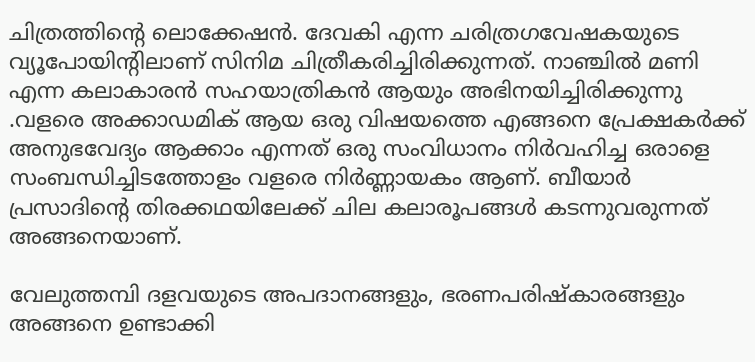ചിത്രത്തിൻ്റെ ലൊക്കേഷൻ. ദേവകി എന്ന ചരിത്രഗവേഷകയുടെ വ്യൂപോയിന്റിലാണ് സിനിമ ചിത്രീകരിച്ചിരിക്കുന്നത്. നാഞ്ചിൽ മണി എന്ന കലാകാരൻ സഹയാത്രികൻ ആയും അഭിനയിച്ചിരിക്കുന്നു .വളരെ അക്കാഡമിക് ആയ ഒരു വിഷയത്തെ എങ്ങനെ പ്രേക്ഷകർക്ക് അനുഭവേദ്യം ആക്കാം എന്നത് ഒരു സംവിധാനം നിർവഹിച്ച ഒരാളെ സംബന്ധിച്ചിടത്തോളം വളരെ നിർണ്ണായകം ആണ്. ബീയാർ പ്രസാദിന്റെ തിരക്കഥയിലേക്ക് ചില കലാരൂപങ്ങൾ കടന്നുവരുന്നത് അങ്ങനെയാണ്.

വേലുത്തമ്പി ദളവയുടെ അപദാനങ്ങളും, ഭരണപരിഷ്കാരങ്ങളും അങ്ങനെ ഉണ്ടാക്കി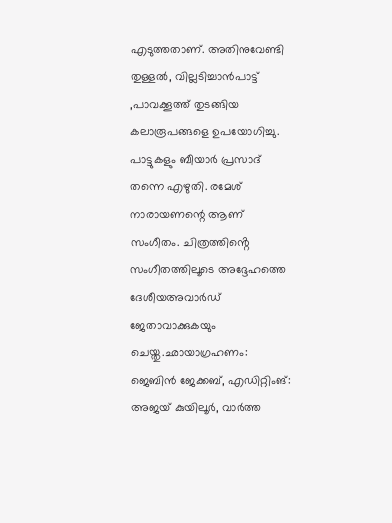എടുത്തതാണ്. അതിനുവേണ്ടി തുള്ളൽ, വില്ലടിച്ചാൻപാട്ട് ,പാവക്കൂത്ത് തുടങ്ങിയ കലാരൂപങ്ങളെ ഉപയോഗിച്ചു. പാട്ടുകളും ബീയാർ പ്രസാദ് തന്നെ എഴുതി. രമേശ് നാരായണന്റെ ആണ് സംഗീതം. ചിത്രത്തിൻ്റെ സംഗീതത്തിലൂടെ അദ്ദേഹത്തെ ദേശീയഅവാർഡ് ജേതാവാക്കുകയും ചെയ്തു.ഛായാഗ്രഹണം: ജെബിൻ ജേക്കബ്, എഡിറ്റിംങ്: അജയ് കുയിലൂർ, വാർത്ത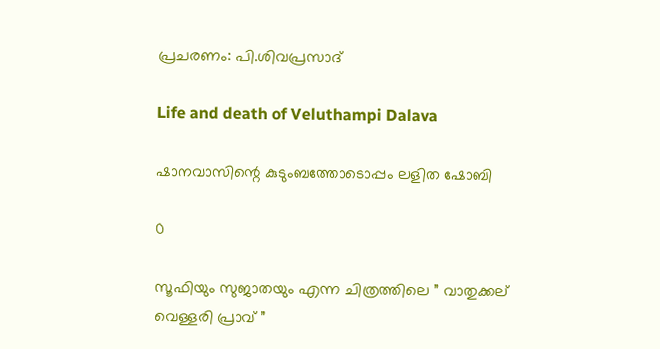പ്രചരണം: പി.ശിവപ്രസാദ്

Life and death of Veluthampi Dalava

ഷാനവാസിന്റെ കുടുംബത്തോടൊപ്പം ലളിത ഷോബി

0

സൂഫിയും സുജാതയും എന്ന ചിത്രത്തിലെ ” വാതുക്കല് വെള്ളരി പ്രാവ് ”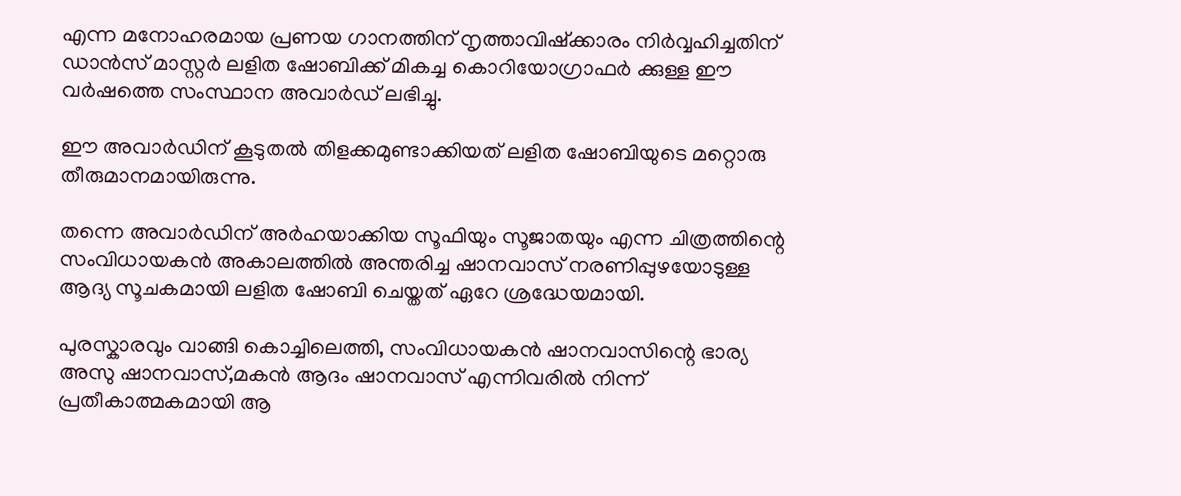എന്ന മനോഹരമായ പ്രണയ ഗാനത്തിന് നൃത്താവിഷ്ക്കാരം നിർവ്വഹിച്ചതിന് ഡാൻസ് മാസ്റ്റർ ലളിത ഷോബിക്ക് മികച്ച കൊറിയോഗ്രാഫർ ക്കുള്ള ഈ വർഷത്തെ സംസ്ഥാന അവാർഡ് ലഭിച്ചു.

ഈ അവാർഡിന് കൂടുതൽ തിളക്കമുണ്ടാക്കിയത് ലളിത ഷോബിയുടെ മറ്റൊരു തീരുമാനമായിരുന്നു.

തന്നെ അവാർഡിന് അർഹയാക്കിയ സൂഫിയും സൂജാതയും എന്ന ചിത്രത്തിന്റെ സംവിധായകൻ അകാലത്തിൽ അന്തരിച്ച ഷാനവാസ് നരണിപ്പുഴയോടുള്ള ആദ്യ സൂചകമായി ലളിത ഷോബി ചെയ്തത് ഏറേ ശ്രദ്ധേയമായി.

പുരസ്കാരവും വാങ്ങി കൊച്ചിലെത്തി, സംവിധായകൻ ഷാനവാസിന്റെ ഭാര്യ അസു ഷാനവാസ്,മകൻ ആദം ഷാനവാസ് എന്നിവരിൽ നിന്ന് പ്രതീകാത്മകമായി ആ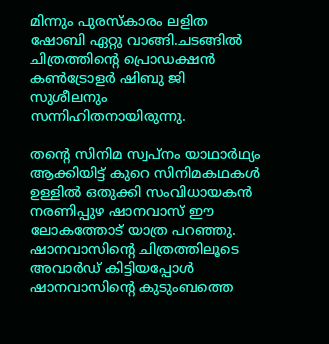മിന്നും പുരസ്കാരം ലളിത ഷോബി ഏറ്റു വാങ്ങി.ചടങ്ങിൽ ചിത്രത്തിന്റെ പ്രൊഡക്ഷൻ കൺട്രോളർ ഷിബു ജി സുശീലനും സന്നിഹിതനായിരുന്നു.

തന്റെ സിനിമ സ്വപ്നം യാഥാർഥ്യം ആക്കിയിട്ട് കുറെ സിനിമകഥകൾ ഉള്ളിൽ ഒതുക്കി സംവിധായകൻ നരണിപ്പുഴ ഷാനവാസ്‌ ഈ ലോകത്തോട് യാത്ര പറഞ്ഞു.
ഷാനവാസിന്റെ ചിത്രത്തിലൂടെ അവാർഡ് കിട്ടിയപ്പോൾ ഷാനവാസിന്റെ കുടുംബത്തെ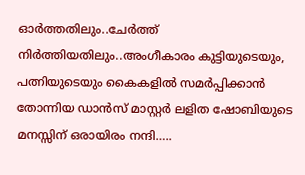ഓർത്തതിലും..ചേർത്ത് നിർത്തിയതിലും..അംഗീകാരം കുട്ടിയുടെയും, പത്നിയുടെയും കൈകളിൽ സമർപ്പിക്കാൻ തോന്നിയ ഡാൻസ് മാസ്റ്റർ ലളിത ഷോബിയുടെ മനസ്സിന് ഒരായിരം നന്ദി…..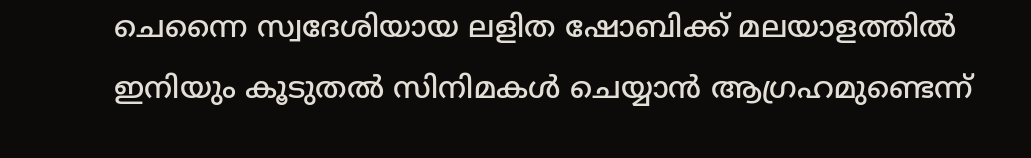ചെന്നൈ സ്വദേശിയായ ലളിത ഷോബിക്ക് മലയാളത്തിൽ ഇനിയും കൂടുതൽ സിനിമകൾ ചെയ്യാൻ ആഗ്രഹമുണ്ടെന്ന്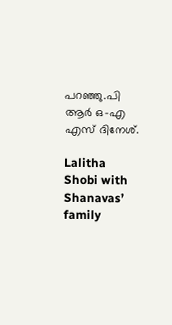പറഞ്ഞു.പി ആർ ഒ-എ എസ് ദിനേശ്.

Lalitha Shobi with Shanavas’ family